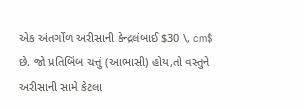એક અંતર્ગોળ અરીસાની કેન્દ્રલંબાઈ $30 \, cm$ છે. જો પ્રતિબિંબ ચત્તું (આભાસી) હોય,તો વસ્તુને અરીસાની સામે કેટલા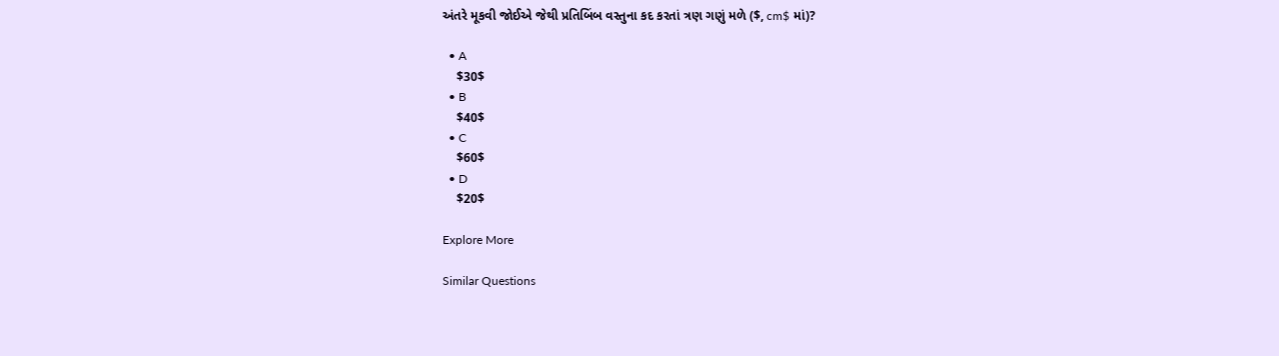અંતરે મૂકવી જોઈએ જેથી પ્રતિબિંબ વસ્તુના કદ કરતાં ત્રણ ગણું મળે ($, cm$ માં)?

  • A
    $30$
  • B
    $40$
  • C
    $60$
  • D
    $20$

Explore More

Similar Questions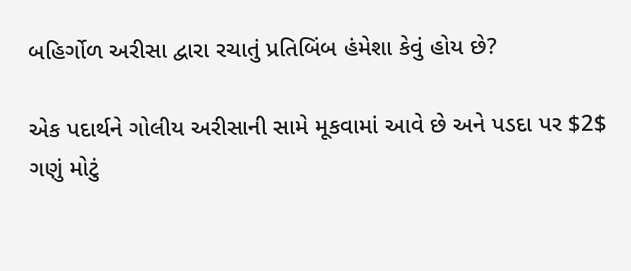બહિર્ગોળ અરીસા દ્વારા રચાતું પ્રતિબિંબ હંમેશા કેવું હોય છે?

એક પદાર્થને ગોલીય અરીસાની સામે મૂકવામાં આવે છે અને પડદા પર $2$ ગણું મોટું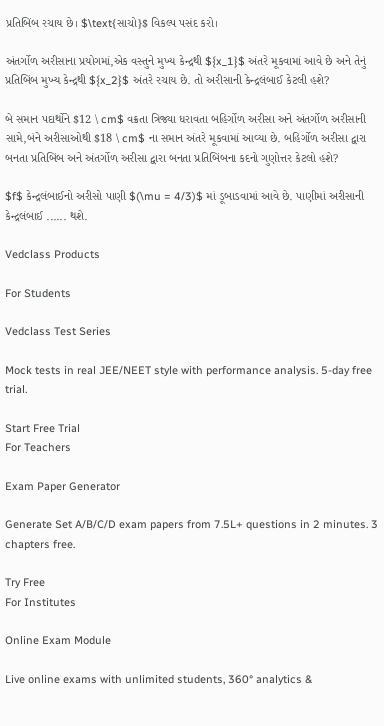પ્રતિબિંબ રચાય છે। $\text{સાચો}$ વિકલ્પ પસંદ કરો।

અંતર્ગોળ અરીસાના પ્રયોગમાં,એક વસ્તુને મુખ્ય કેન્દ્રથી ${x_1}$ અંતરે મૂકવામાં આવે છે અને તેનું પ્રતિબિંબ મુખ્ય કેન્દ્રથી ${x_2}$ અંતરે રચાય છે. તો અરીસાની કેન્દ્રલંબાઈ કેટલી હશે?

બે સમાન પદાર્થોને $12 \ cm$ વક્રતા ત્રિજ્યા ધરાવતા બહિર્ગોળ અરીસા અને અંતર્ગોળ અરીસાની સામે,બંને અરીસાઓથી $18 \ cm$ ના સમાન અંતરે મૂકવામાં આવ્યા છે. બહિર્ગોળ અરીસા દ્વારા બનતા પ્રતિબિંબ અને અંતર્ગોળ અરીસા દ્વારા બનતા પ્રતિબિંબના કદનો ગુણોત્તર કેટલો હશે?

$f$ કેન્દ્રલંબાઈનો અરીસો પાણી $(\mu = 4/3)$ માં ડૂબાડવામાં આવે છે. પાણીમાં અરીસાની કેન્દ્રલંબાઈ ...... થશે.

Vedclass Products

For Students

Vedclass Test Series

Mock tests in real JEE/NEET style with performance analysis. 5-day free trial.

Start Free Trial
For Teachers

Exam Paper Generator

Generate Set A/B/C/D exam papers from 7.5L+ questions in 2 minutes. 3 chapters free.

Try Free
For Institutes

Online Exam Module

Live online exams with unlimited students, 360° analytics &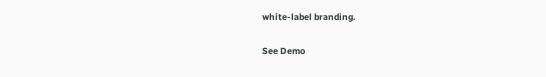white-label branding.

See Demo